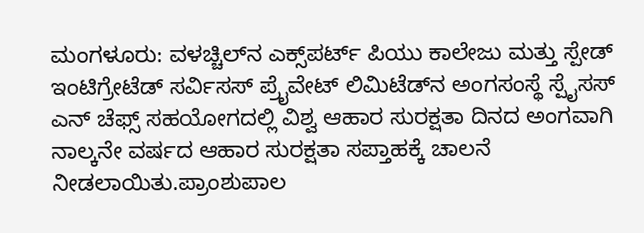ಮಂಗಳೂರು: ವಳಚ್ಚಿಲ್‌ನ ಎಕ್ಸ್‌ಪರ್ಟ್ ಪಿಯು ಕಾಲೇಜು ಮತ್ತು ಸ್ಪೇಡ್ ಇಂಟಿಗ್ರೇಟೆಡ್ ಸರ್ವಿಸಸ್ ಪ್ರೈವೇಟ್ ಲಿಮಿಟೆಡ್‌ನ ಅಂಗಸಂಸ್ಥೆ ಸ್ಪೈಸಸ್ ಎನ್ ಚೆಫ್ಸ್‌ ಸಹಯೋಗದಲ್ಲಿ ವಿಶ್ವ ಆಹಾರ ಸುರಕ್ಷತಾ ದಿನದ ಅಂಗವಾಗಿ ನಾಲ್ಕನೇ ವರ್ಷದ ಆಹಾರ ಸುರಕ್ಷತಾ ಸಪ್ತಾಹಕ್ಕೆ ಚಾಲನೆ ನೀಡಲಾಯಿತು.ಪ್ರಾಂಶುಪಾಲ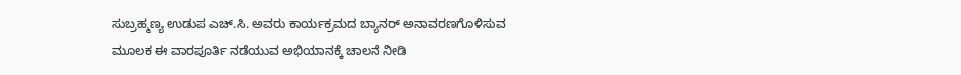ಸುಬ್ರಹ್ಮಣ್ಯ ಉಡುಪ ಎಚ್.ಸಿ. ಅವರು ಕಾರ್ಯಕ್ರಮದ ಬ್ಯಾನರ್ ಅನಾವರಣಗೊಳಿಸುವ ಮೂಲಕ ಈ ವಾರಪೂರ್ತಿ ನಡೆಯುವ ಅಭಿಯಾನಕ್ಕೆ ಚಾಲನೆ ನೀಡಿ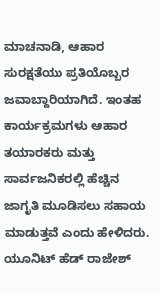ಮಾಚನಾಡಿ, ಆಹಾರ ಸುರಕ್ಷತೆಯು ಪ್ರತಿಯೊಬ್ಬರ ಜವಾಬ್ದಾರಿಯಾಗಿದೆ. ಇಂತಹ ಕಾರ್ಯಕ್ರಮಗಳು ಆಹಾರ ತಯಾರಕರು ಮತ್ತು ಸಾರ್ವಜನಿಕರಲ್ಲಿ ಹೆಚ್ಚಿನ ಜಾಗೃತಿ ಮೂಡಿಸಲು ಸಹಾಯ ಮಾಡುತ್ತವೆ ಎಂದು ಹೇಳಿದರು. ಯೂನಿಟ್ ಹೆಡ್ ರಾಜೇಶ್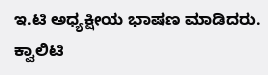ಇ.ಟಿ ಅಧ್ಯಕ್ಷೀಯ ಭಾಷಣ ಮಾಡಿದರು. ಕ್ವಾಲಿಟಿ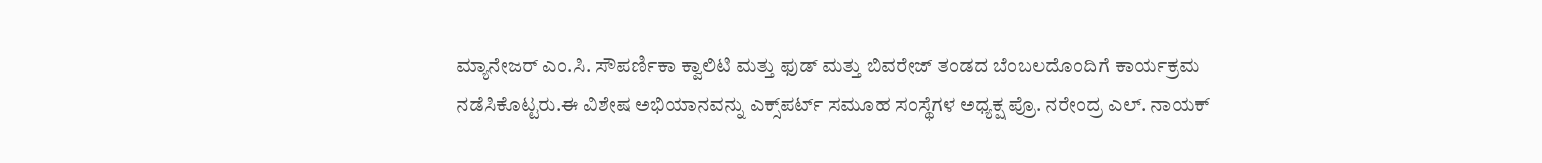ಮ್ಯಾನೇಜರ್ ಎಂ.ಸಿ. ಸೌಪರ್ಣಿಕಾ ಕ್ವಾಲಿಟಿ ಮತ್ತು ಫುಡ್ ಮತ್ತು ಬಿವರೇಜ್ ತಂಡದ ಬೆಂಬಲದೊಂದಿಗೆ ಕಾರ್ಯಕ್ರಮ ನಡೆಸಿಕೊಟ್ಟರು.ಈ ವಿಶೇಷ ಅಭಿಯಾನವನ್ನು ಎಕ್ಸ್‌ಪರ್ಟ್ ಸಮೂಹ ಸಂಸ್ಥೆಗಳ ಅಧ್ಯಕ್ಷ ಪ್ರೊ. ನರೇಂದ್ರ ಎಲ್. ನಾಯಕ್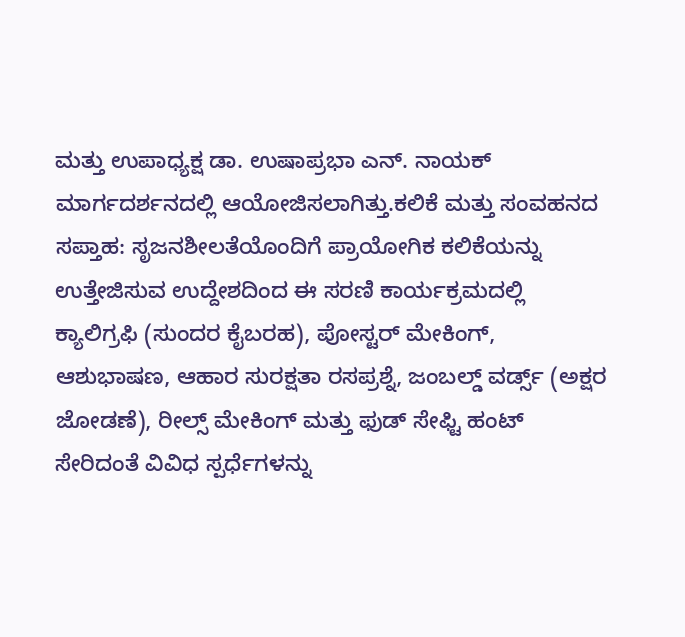ಮತ್ತು ಉಪಾಧ್ಯಕ್ಷ ಡಾ. ಉಷಾಪ್ರಭಾ ಎನ್. ನಾಯಕ್ ಮಾರ್ಗದರ್ಶನದಲ್ಲಿ ಆಯೋಜಿಸಲಾಗಿತ್ತು.ಕಲಿಕೆ ಮತ್ತು ಸಂವಹನದ ಸಪ್ತಾಹ: ಸೃಜನಶೀಲತೆಯೊಂದಿಗೆ ಪ್ರಾಯೋಗಿಕ ಕಲಿಕೆಯನ್ನು ಉತ್ತೇಜಿಸುವ ಉದ್ದೇಶದಿಂದ ಈ ಸರಣಿ ಕಾರ್ಯಕ್ರಮದಲ್ಲಿ ಕ್ಯಾಲಿಗ್ರಫಿ (ಸುಂದರ ಕೈಬರಹ), ಪೋಸ್ಟರ್ ಮೇಕಿಂಗ್, ಆಶುಭಾಷಣ, ಆಹಾರ ಸುರಕ್ಷತಾ ರಸಪ್ರಶ್ನೆ, ಜಂಬಲ್ಡ್ ವರ್ಡ್ಸ್ (ಅಕ್ಷರ ಜೋಡಣೆ), ರೀಲ್ಸ್ ಮೇಕಿಂಗ್ ಮತ್ತು ಫುಡ್ ಸೇಫ್ಟಿ ಹಂಟ್ ಸೇರಿದಂತೆ ವಿವಿಧ ಸ್ಪರ್ಧೆಗಳನ್ನು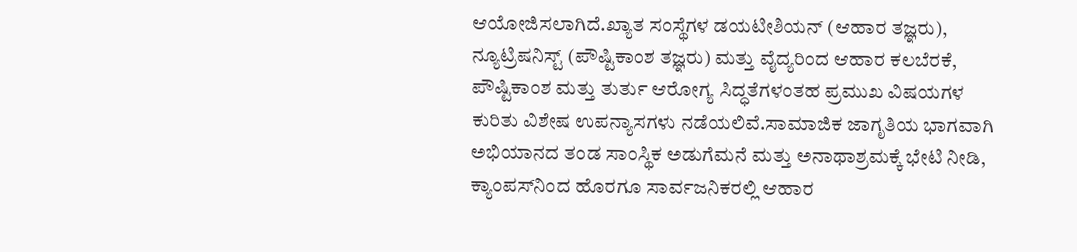ಆಯೋಜಿಸಲಾಗಿದೆ.ಖ್ಯಾತ ಸಂಸ್ಥೆಗಳ ಡಯಟೀಶಿಯನ್ (ಆಹಾರ ತಜ್ಞರು), ನ್ಯೂಟ್ರಿಷನಿಸ್ಟ್ (ಪೌಷ್ಟಿಕಾಂಶ ತಜ್ಞರು) ಮತ್ತು ವೈದ್ಯರಿಂದ ಆಹಾರ ಕಲಬೆರಕೆ, ಪೌಷ್ಟಿಕಾಂಶ ಮತ್ತು ತುರ್ತು ಆರೋಗ್ಯ ಸಿದ್ಧತೆಗಳಂತಹ ಪ್ರಮುಖ ವಿಷಯಗಳ ಕುರಿತು ವಿಶೇಷ ಉಪನ್ಯಾಸಗಳು ನಡೆಯಲಿವೆ.ಸಾಮಾಜಿಕ ಜಾಗೃತಿಯ ಭಾಗವಾಗಿ ಅಭಿಯಾನದ ತಂಡ ಸಾಂಸ್ಥಿಕ ಅಡುಗೆಮನೆ ಮತ್ತು ಅನಾಥಾಶ್ರಮಕ್ಕೆ ಭೇಟಿ ನೀಡಿ, ಕ್ಯಾಂಪಸ್‌ನಿಂದ ಹೊರಗೂ ಸಾರ್ವಜನಿಕರಲ್ಲಿ ಆಹಾರ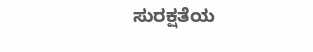ಸುರಕ್ಷತೆಯ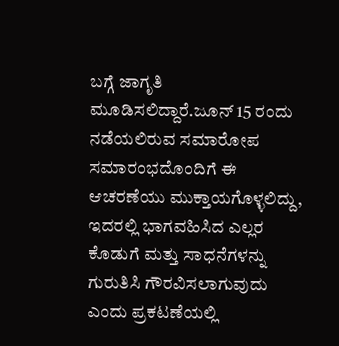ಬಗ್ಗೆ ಜಾಗೃತಿ ಮೂಡಿಸಲಿದ್ದಾರೆ.ಜೂನ್ 15 ರಂದು ನಡೆಯಲಿರುವ ಸಮಾರೋಪ ಸಮಾರಂಭದೊಂದಿಗೆ ಈ ಆಚರಣೆಯು ಮುಕ್ತಾಯಗೊಳ್ಳಲಿದ್ದು, ಇದರಲ್ಲಿ ಭಾಗವಹಿಸಿದ ಎಲ್ಲರ ಕೊಡುಗೆ ಮತ್ತು ಸಾಧನೆಗಳನ್ನು ಗುರುತಿಸಿ ಗೌರವಿಸಲಾಗುವುದು ಎಂದು ಪ್ರಕಟಣೆಯಲ್ಲಿ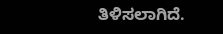ತಿಳಿಸಲಾಗಿದೆ.